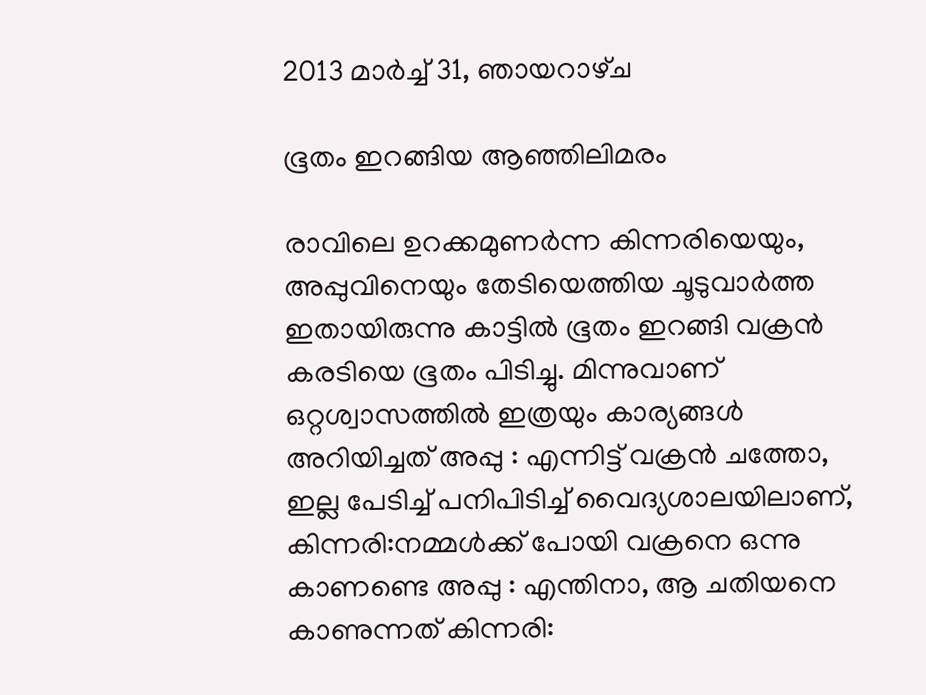2013 മാർച്ച് 31, ഞായറാഴ്‌ച

ഭൂതം ഇറങ്ങിയ ആഞ്ഞിലിമരം

രാവിലെ ഉറക്കമുണര്‍ന്ന കിന്നരിയെയും, അപ്പുവിനെയും തേടിയെത്തിയ ചൂടുവാര്‍ത്ത ഇതായിരുന്നു കാട്ടില്‍ ഭൂതം ഇറങ്ങി വക്രന്‍ കരടിയെ ഭൂതം പിടിച്ചു. മിന്നുവാണ് ഒറ്റശ്വാസത്തില്‍ ഇത്രയും കാര്യങ്ങള്‍ അറിയിച്ചത് അപ്പു : എന്നിട്ട് വക്രന്‍ ചത്തോ, ഇല്ല പേടിച്ച് പനിപിടിച്ച് വൈദ്യശാലയിലാണ്, കിന്നരി:നമ്മള്‍ക്ക് പോയി വക്രനെ ഒന്നു കാണണ്ടെ അപ്പു : എന്തിനാ, ആ ചതിയനെ കാണുന്നത് കിന്നരി: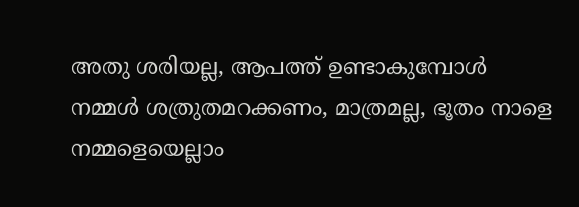അതു ശരിയല്ല, ആപത്ത് ഉണ്ടാകുമ്പോള്‍ നമ്മള്‍ ശത്രുതമറക്കണം, മാത്രമല്ല, ഭൂതം നാളെ നമ്മളെയെല്ലാം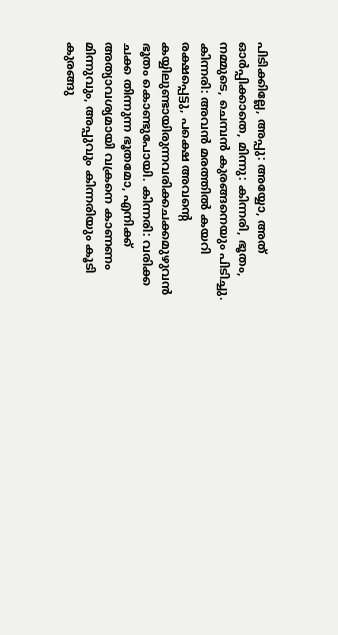പിടിക്കില്ലേ, അപ്പു: അയ്യോ, അത് ഓര്‍പ്പിക്കാതെ, മിന്നു: കിന്നരി, ഭൂതം, നമ്മുടെ, ചെമ്പന്‍ കുരങ്ങനെയും പിടിച്ചു. കിന്നരി: അവന്‍ മരത്തില്‍ കയറി രക്ഷപ്പെട്ടു, പക്ഷെ അവന്റെ കയ്യിലുണ്ടായിരുന്നവരിക്കചക്കമുഴുവന്‍ ഭൂതം കൊണ്ടുപോയി. കിന്നരി: വരിക്ക ചക്ക തിന്നുന്ന ഭൂതമോ, എനിക്ക് അത്യാവശ്യമായി വക്രനെ കാണണം മിന്നുവും, അപ്പുവും കിന്നരിയും കൂടി കുരങ്ങു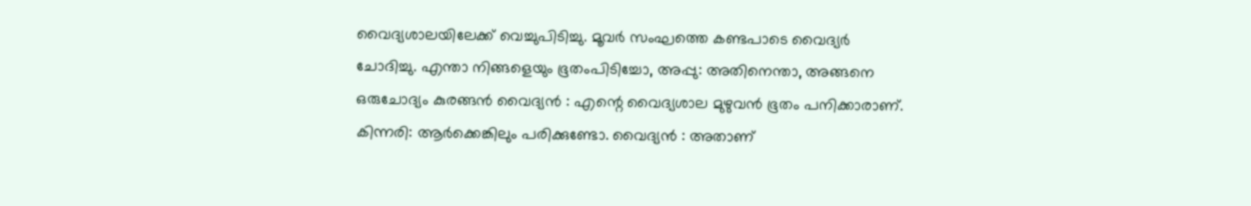വൈദ്യശാലയിലേക്ക് വെച്ചുപിടിച്ചു. മൂവര്‍ സംഘത്തെ കണ്ടപാടെ വൈദ്യര്‍ ചോദിച്ചു. എന്താ നിങ്ങളെയും ഭൂതംപിടിച്ചോ, അപ്പു: അതിനെന്താ, അങ്ങനെ ഒരുചോദ്യം കുരങ്ങന്‍ വൈദ്യന്‍ : എന്റെ വൈദ്യശാല മുഴുവന്‍ ഭൂതം പനിക്കാരാണ്. കിന്നരി: ആര്‍ക്കെങ്കിലും പരിക്കുണ്ടോ. വൈദ്യന്‍ : അതാണ്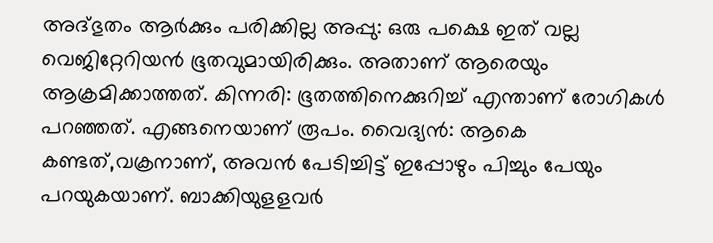അദ്ഭുതം ആര്‍ക്കും പരിക്കില്ല അപ്പു: ഒരു പക്ഷെ ഇത് വല്ല വെജിറ്റേറിയന്‍ ഭൂതവുമായിരിക്കും. അതാണ് ആരെയും ആക്രമിക്കാത്തത്. കിന്നരി: ഭൂതത്തിനെക്കുറിച്ച് എന്താണ് രോഗികള്‍ പറഞ്ഞത്. എങ്ങനെയാണ് രൂപം. വൈദ്യന്‍: ആകെ കണ്ടത്,വക്രനാണ്, അവന്‍ പേടിച്ചിട്ട് ഇപ്പോഴും പിച്ചും പേയും പറയുകയാണ്. ബാക്കിയുളളവര്‍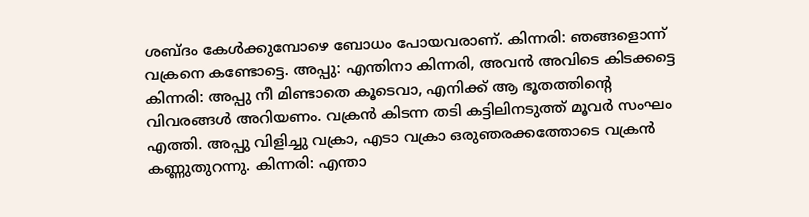ശബ്ദം കേള്‍ക്കുമ്പോഴെ ബോധം പോയവരാണ്. കിന്നരി: ഞങ്ങളൊന്ന് വക്രനെ കണ്ടോട്ടെ. അപ്പു: എന്തിനാ കിന്നരി, അവന്‍ അവിടെ കിടക്കട്ടെ കിന്നരി: അപ്പു നീ മിണ്ടാതെ കൂടെവാ, എനിക്ക് ആ ഭൂതത്തിന്റെ വിവരങ്ങള്‍ അറിയണം. വക്രന്‍ കിടന്ന തടി കട്ടിലിനടുത്ത് മൂവര്‍ സംഘം എത്തി. അപ്പു വിളിച്ചു വക്രാ, എടാ വക്രാ ഒരുഞരക്കത്തോടെ വക്രന്‍ കണ്ണുതുറന്നു. കിന്നരി: എന്താ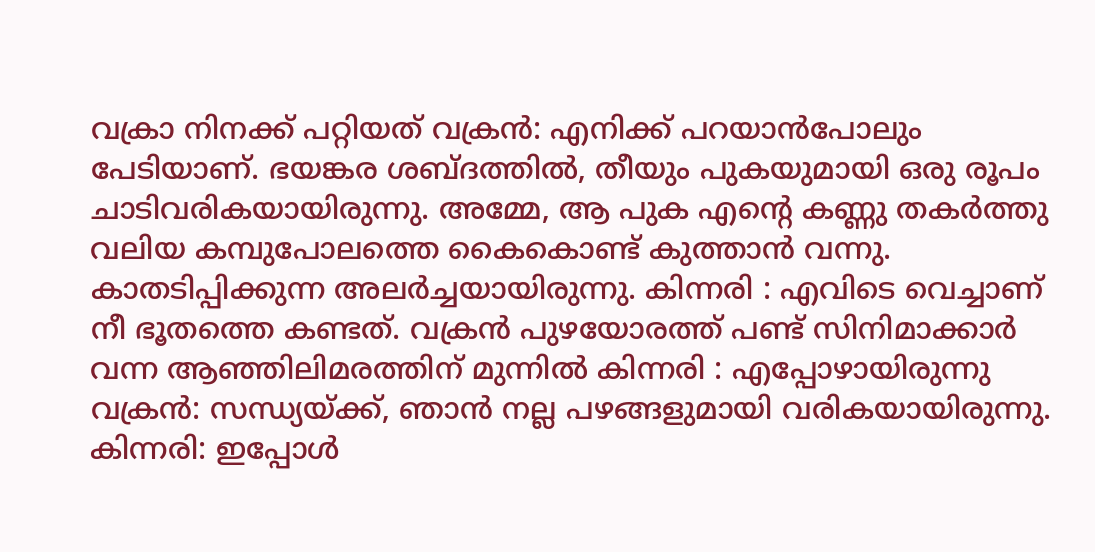വക്രാ നിനക്ക് പറ്റിയത് വക്രന്‍: എനിക്ക് പറയാന്‍പോലും പേടിയാണ്. ഭയങ്കര ശബ്ദത്തില്‍, തീയും പുകയുമായി ഒരു രൂപം ചാടിവരികയായിരുന്നു. അമ്മേ, ആ പുക എന്റെ കണ്ണു തകര്‍ത്തു വലിയ കമ്പുപോലത്തെ കൈകൊണ്ട് കുത്താന്‍ വന്നു. കാതടിപ്പിക്കുന്ന അലര്‍ച്ചയായിരുന്നു. കിന്നരി : എവിടെ വെച്ചാണ് നീ ഭൂതത്തെ കണ്ടത്. വക്രന്‍ പുഴയോരത്ത് പണ്ട് സിനിമാക്കാര്‍ വന്ന ആഞ്ഞിലിമരത്തിന് മുന്നില്‍ കിന്നരി : എപ്പോഴായിരുന്നു വക്രന്‍: സന്ധ്യയ്ക്ക്, ഞാന്‍ നല്ല പഴങ്ങളുമായി വരികയായിരുന്നു. കിന്നരി: ഇപ്പോള്‍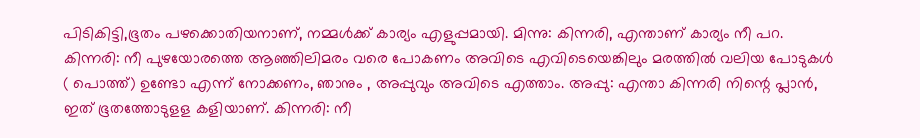പിടികിട്ടി,ഭൂതം പഴക്കൊതിയനാണ്, നമ്മള്‍ക്ക് കാര്യം എളുപ്പമായി. മിന്നു: കിന്നരി, എന്താണ് കാര്യം നീ പറ. കിന്നരി: നീ പുഴയോരത്തെ ആഞ്ഞിലിമരം വരെ പോകണം അവിടെ എവിടെയെങ്കിലും മരത്തില്‍ വലിയ പോടുകള്‍ ( പൊത്ത്) ഉണ്ടോ എന്ന് നോക്കണം, ഞാനും , അപ്പുവും അവിടെ എത്താം. അപ്പു: എന്താ കിന്നരി നിന്റെ പ്ലാന്‍, ഇത് ഭൂതത്തോടുളള കളിയാണ്. കിന്നരി: നീ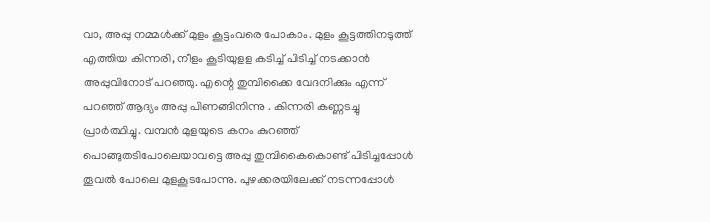വാ, അപ്പു നമ്മള്‍ക്ക് മുളം കൂട്ടംവരെ പോകാം. മുളം കൂട്ടത്തിനടുത്ത് എത്തിയ കിന്നരി, നീളം കൂടിയുളള കടിച്ച് പിടിച്ച് നടക്കാന്‍ അപ്പുവിനോട് പറഞ്ഞു. എന്റെ തുമ്പിക്കൈ വേദനിക്കും എന്ന് പറഞ്ഞ് ആദ്യം അപ്പു പിണങ്ങിനിന്നു . കിന്നരി കണ്ണടച്ചു പ്രാര്‍ത്ഥിച്ചു. വമ്പന്‍ മുളയുടെ കനം കുറഞ്ഞ് പൊങ്ങുതടിപോലെയാവട്ടെ അപ്പു തുമ്പികൈകൊണ്ട് പിടിച്ചപ്പോള്‍ തൂവല്‍ പോലെ മുളകൂടപോന്നു. പുഴക്കരയിലേക്ക് നടന്നപ്പോള്‍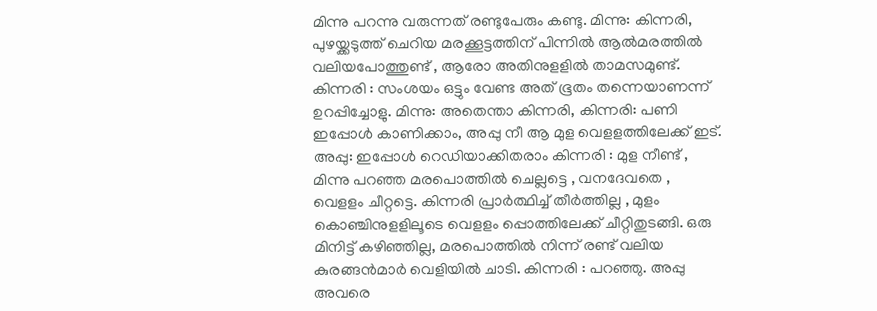മിന്നു പറന്നു വരുന്നത് രണ്ടുപേരും കണ്ടു. മിന്നു: കിന്നരി, പുഴയ്ക്കടുത്ത് ചെറിയ മരക്കൂട്ടത്തിന് പിന്നില്‍ ആല്‍മരത്തില്‍ വലിയപോത്തുണ്ട് , ആരോ അതിനുളളില്‍ താമസമുണ്ട്. കിന്നരി : സംശയം ഒട്ടും വേണ്ട അത് ഭൂതം തന്നെയാണന്ന് ഉറപ്പിച്ചോളു. മിന്നു: അതെന്താ കിന്നരി, കിന്നരി: പണി ഇപ്പോള്‍ കാണിക്കാം, അപ്പു നീ ആ മുള വെളളത്തിലേക്ക് ഇട്. അപ്പു: ഇപ്പോള്‍ റെഡിയാക്കിതരാം കിന്നരി : മുള നീണ്ട് , മിന്നു പറഞ്ഞ മരപൊത്തില്‍ ചെല്ലട്ടെ , വനദേവതെ , വെളളം ചീറ്റട്ടെ. കിന്നരി പ്രാര്‍ത്ഥിച്ച് തീര്‍ത്തില്ല , മുളം കൊഞ്ചിനുളളിലൂടെ വെളളം പ്പൊത്തിലേക്ക് ചീറ്റിതുടങ്ങി. ഒരു മിനിട്ട് കഴിഞ്ഞില്ല, മരപൊത്തില്‍ നിന്ന് രണ്ട് വലിയ കുരങ്ങന്‍മാര്‍ വെളിയില്‍ ചാടി. കിന്നരി : പറഞ്ഞു. അപ്പു അവരെ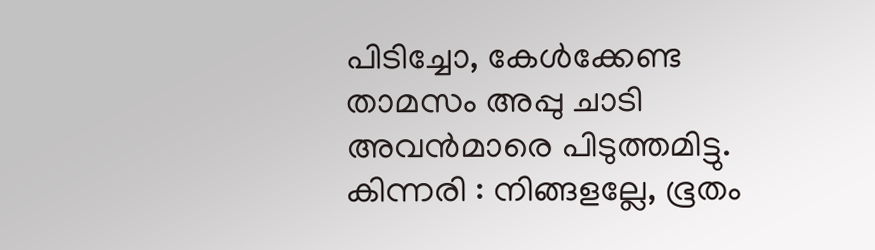പിടിച്ചോ, കേള്‍ക്കേണ്ട താമസം അപ്പു ചാടി അവന്‍മാരെ പിടുത്തമിട്ടു. കിന്നരി : നിങ്ങളല്ലേ, ഭൂതം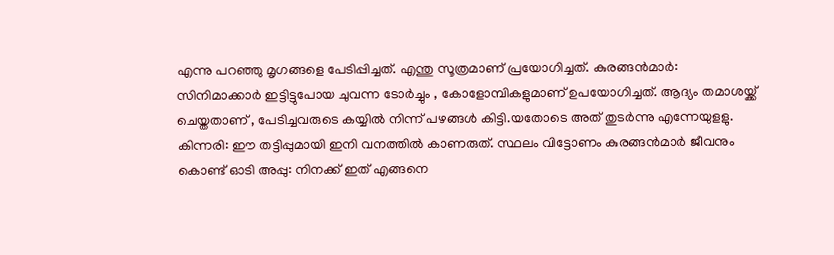എന്നു പറഞ്ഞു മൃഗങ്ങളെ പേടിപ്പിച്ചത്. എന്തു സൂത്രമാണ് പ്രയോഗിച്ചത്. കുരങ്ങന്‍മാര്‍: സിനിമാക്കാര്‍ ഇട്ടിട്ടുപോയ ചുവന്ന ടോര്‍ച്ചും , കോളോമ്പികളുമാണ് ഉപയോഗിച്ചത്. ആദ്യം തമാശയ്ക്ക് ചെയ്തതാണ് , പേടിച്ചവരുടെ കയ്യില്‍ നിന്ന് പഴങ്ങള്‍ കിട്ടി.യതോടെ അത് തുടര്‍ന്നു എന്നേയുളളു. കിന്നരി: ഈ തട്ടിപ്പുമായി ഇനി വനത്തില്‍ കാണരുത്. സ്ഥലം വിട്ടോണം കുരങ്ങന്‍മാര്‍ ജീവനും കൊണ്ട് ഓടി അപ്പു: നിനക്ക് ഇത് എങ്ങനെ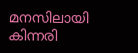മനസിലായി കിന്നരി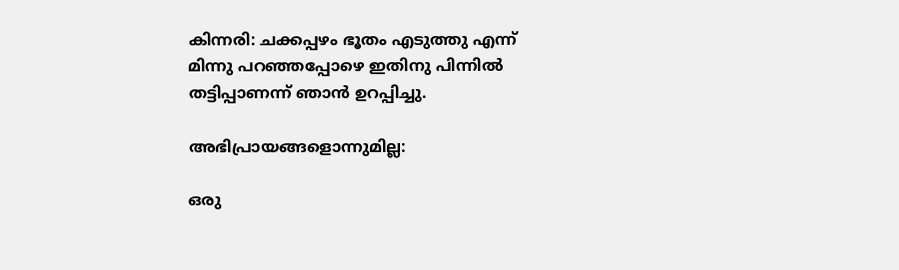കിന്നരി: ചക്കപ്പഴം ഭൂതം എടുത്തു എന്ന് മിന്നു പറഞ്ഞപ്പോഴെ ഇതിനു പിന്നില്‍ തട്ടിപ്പാണന്ന് ഞാന്‍ ഉറപ്പിച്ചു.

അഭിപ്രായങ്ങളൊന്നുമില്ല:

ഒരു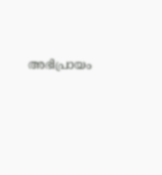അഭിപ്രായം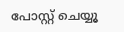പോസ്റ്റ് ചെയ്യൂ